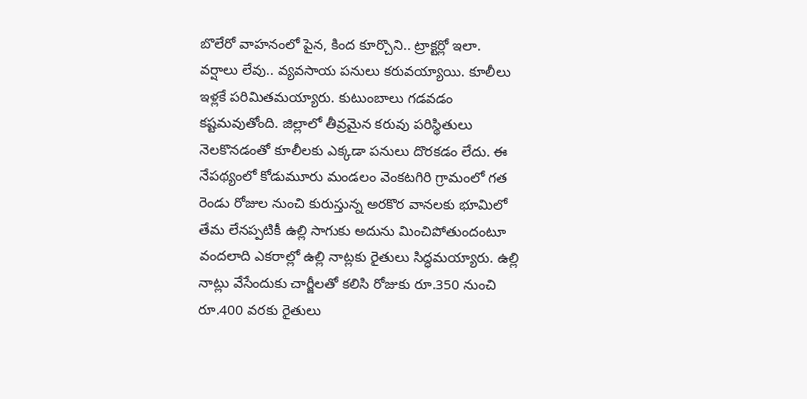బొలేరో వాహనంలో పైన, కింద కూర్చొని.. ట్రాక్టర్లో ఇలా.
వర్షాలు లేవు.. వ్యవసాయ పనులు కరువయ్యాయి. కూలీలు ఇళ్లకే పరిమితమయ్యారు. కుటుంబాలు గడవడం కష్టమవుతోంది. జిల్లాలో తీవ్రమైన కరువు పరిస్థితులు నెలకొనడంతో కూలీలకు ఎక్కడా పనులు దొరకడం లేదు. ఈ నేపథ్యంలో కోడుమూరు మండలం వెంకటగిరి గ్రామంలో గత రెండు రోజుల నుంచి కురుస్తున్న అరకొర వానలకు భూమిలో తేమ లేనప్పటికీ ఉల్లి సాగుకు అదును మించిపోతుందంటూ వందలాది ఎకరాల్లో ఉల్లి నాట్లకు రైతులు సిద్ధమయ్యారు. ఉల్లి నాట్లు వేసేందుకు చార్జీలతో కలిసి రోజుకు రూ.350 నుంచి రూ.400 వరకు రైతులు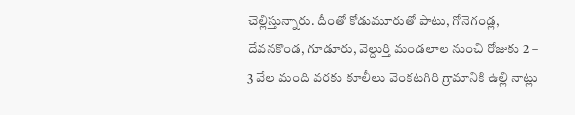చెల్లిస్తున్నారు. దీంతో కోడుమూరుతో పాటు, గోనెగండ్ల, దేవనకొండ, గూడూరు, వెల్దుర్తి మండలాల నుంచి రోజుకు 2 – 3 వేల మంది వరకు కూలీలు వెంకటగిరి గ్రామానికి ఉల్లి నాట్లు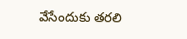వేసేందుకు తరలి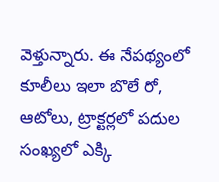వెళ్తున్నారు. ఈ నేపథ్యంలో కూలీలు ఇలా బొలే రో, ఆటోలు, ట్రాక్టర్లలో పదుల సంఖ్యలో ఎక్కి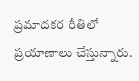ప్రమాదకర రీతిలో ప్రయాణాలు చేస్తున్నారు.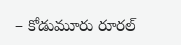– కోడుమూరు రూరల్